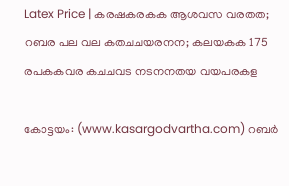Latex Price | കരഷകരകക ആശവസ വരതത; റബര പല വല കതചചയരനന; കലയകക 175 രപകകവര കചചവട നടനനതയ വയപരകള

കോട്ടയം: (www.kasargodvartha.com) റബര്‍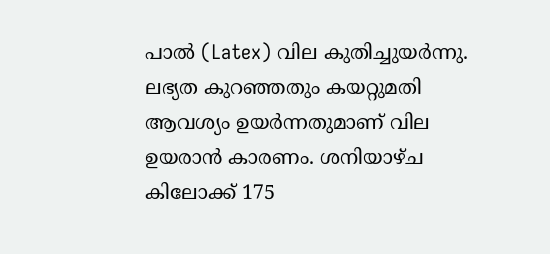പാല്‍ (Latex) വില കുതിച്ചുയര്‍ന്നു. ലഭ്യത കുറഞ്ഞതും കയറ്റുമതി ആവശ്യം ഉയര്‍ന്നതുമാണ് വില ഉയരാന്‍ കാരണം. ശനിയാഴ്ച കിലോക്ക് 175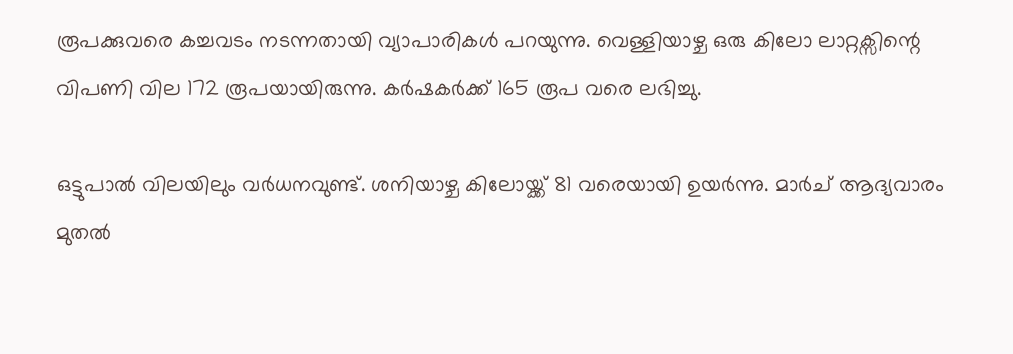രൂപക്കുവരെ കച്ചവടം നടന്നതായി വ്യാപാരികള്‍ പറയുന്നു. വെള്ളിയാഴ്ച ഒരു കിലോ ലാറ്റക്സിന്റെ വിപണി വില 172 രൂപയായിരുന്നു. കര്‍ഷകര്‍ക്ക് 165 രൂപ വരെ ലഭിച്ചു.

ഒട്ടുപാല്‍ വിലയിലും വര്‍ധനവുണ്ട്. ശനിയാഴ്ച കിലോയ്ക്ക് 81 വരെയായി ഉയര്‍ന്നു. മാര്‍ച് ആദ്യവാരം മുതല്‍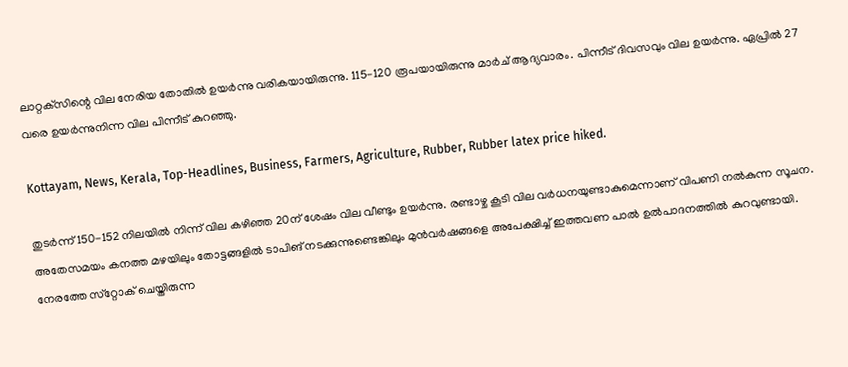ലാറ്റക്‌സിന്റെ വില നേരിയ തോതില്‍ ഉയര്‍ന്നു വരികയായിരുന്നു. 115-120 രൂപയായിരുന്നു മാര്‍ച് ആദ്യവാരം. പിന്നീട് ദിവസവും വില ഉയര്‍ന്നു. ഏപ്രില്‍ 27 വരെ ഉയര്‍ന്നുനിന്ന വില പിന്നീട് കുറഞ്ഞു.

Kottayam, News, Kerala, Top-Headlines, Business, Farmers, Agriculture, Rubber, Rubber latex price hiked.

തുടര്‍ന്ന് 150-152 നിലയില്‍ നിന്ന് വില കഴിഞ്ഞ 20ന് ശേഷം വില വീണ്ടും ഉയര്‍ന്നു. രണ്ടാഴ്ച കൂടി വില വര്‍ധനയുണ്ടാകുമെന്നാണ് വിപണി നല്‍കുന്ന സൂചന. അതേസമയം കനത്ത മഴയിലും തോട്ടങ്ങളില്‍ ടാപിങ് നടക്കുന്നുണ്ടെങ്കിലും മുന്‍വര്‍ഷങ്ങളെ അപേക്ഷിച്ച് ഇത്തവണ പാല്‍ ഉല്‍പാദനത്തില്‍ കുറവുണ്ടായി. നേരത്തേ സ്‌റ്റോക് ചെയ്തിരുന്ന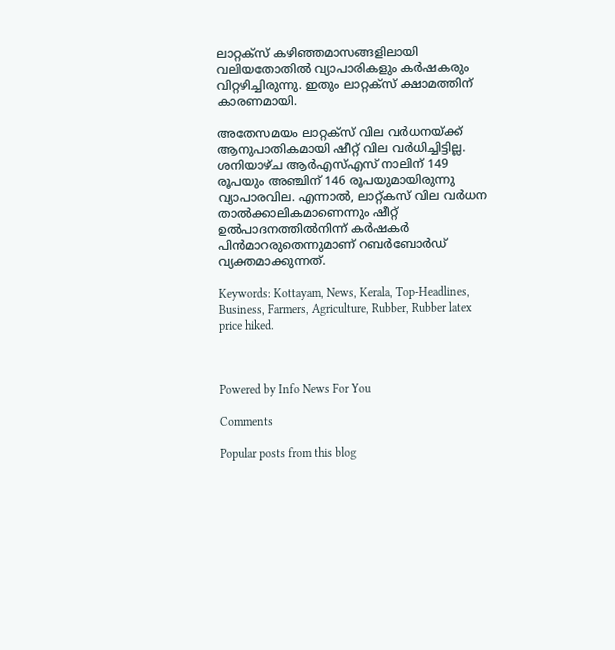ലാറ്റക്‌സ് കഴിഞ്ഞമാസങ്ങളിലായി വലിയതോതില്‍ വ്യാപാരികളും കര്‍ഷകരും വിറ്റഴിച്ചിരുന്നു. ഇതും ലാറ്റക്‌സ് ക്ഷാമത്തിന് കാരണമായി.

അതേസമയം ലാറ്റക്‌സ് വില വര്‍ധനയ്ക്ക് ആനുപാതികമായി ഷീറ്റ് വില വര്‍ധിച്ചിട്ടില്ല. ശനിയാഴ്ച ആര്‍എസ്എസ് നാലിന് 149 രൂപയും അഞ്ചിന് 146 രൂപയുമായിരുന്നു വ്യാപാരവില. എന്നാല്‍, ലാറ്റ്കസ് വില വര്‍ധന താല്‍ക്കാലികമാണെന്നും ഷീറ്റ് ഉല്‍പാദനത്തില്‍നിന്ന് കര്‍ഷകര്‍ പിന്‍മാറരുതെന്നുമാണ് റബര്‍ബോര്‍ഡ് വ്യക്തമാക്കുന്നത്.

Keywords: Kottayam, News, Kerala, Top-Headlines, Business, Farmers, Agriculture, Rubber, Rubber latex price hiked.



Powered by Info News For You

Comments

Popular posts from this blog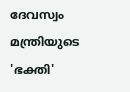ദേവസ്വം മന്ത്രിയുടെ 'ഭക്തി'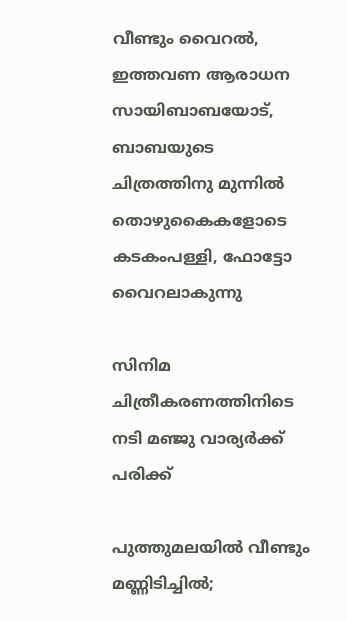വീണ്ടും വൈറല്‍, ഇത്തവണ ആരാധന സായിബാബയോട്, ബാബയുടെ ചിത്രത്തിനു മുന്നില്‍ തൊഴുകൈകളോടെ കടകംപള്ളി, ഫോട്ടോ വൈറലാകുന്നു

സിനിമ ചിത്രീകരണത്തിനിടെ നടി മഞ്ജു വാര്യര്‍ക്ക് പരിക്ക്

പുത്തുമലയില്‍ വീണ്ടും മണ്ണിടിച്ചില്‍;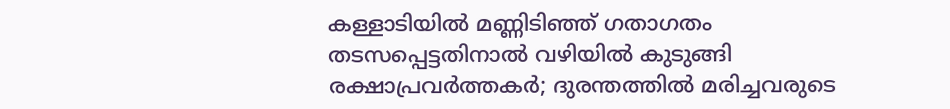കള്ളാടിയില്‍ മണ്ണിടിഞ്ഞ് ഗതാഗതം തടസപ്പെട്ടതിനാല്‍ വഴിയില്‍ കുടുങ്ങി രക്ഷാപ്രവര്‍ത്തകര്‍; ദുരന്തത്തില്‍ മരിച്ചവരുടെ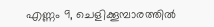എണ്ണം 9, ചെളിക്കൂമ്പാരത്തില്‍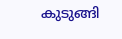കുടുങ്ങി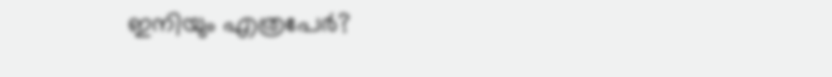ഇനിയും എത്രപേര്‍?